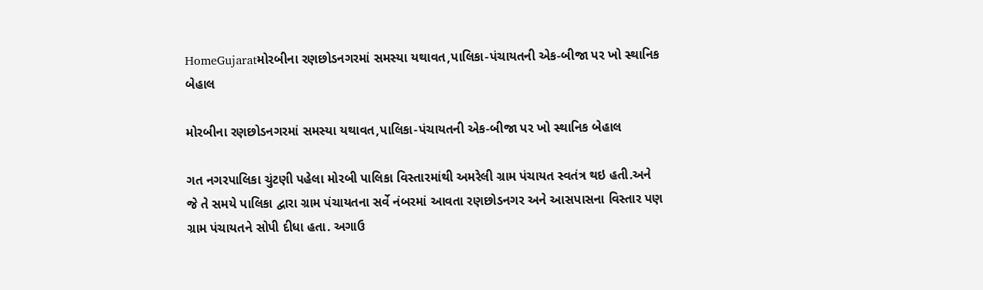HomeGujaratમોરબીના રણછોડનગરમાં સમસ્યા યથાવત,પાલિકા-પંચાયતની એક-બીજા પર ખો સ્થાનિક બેહાલ

મોરબીના રણછોડનગરમાં સમસ્યા યથાવત,પાલિકા-પંચાયતની એક-બીજા પર ખો સ્થાનિક બેહાલ

ગત નગરપાલિકા ચુંટણી પહેલા મોરબી પાલિકા વિસ્તારમાંથી અમરેલી ગ્રામ પંચાયત સ્વતંત્ર થઇ હતી.અને જે તે સમયે પાલિકા દ્વારા ગ્રામ પંચાયતના સર્વે નંબરમાં આવતા રણછોડનગર અને આસપાસના વિસ્તાર પણ ગ્રામ પંચાયતને સોપી દીધા હતા. અગાઉ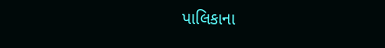પાલિકાના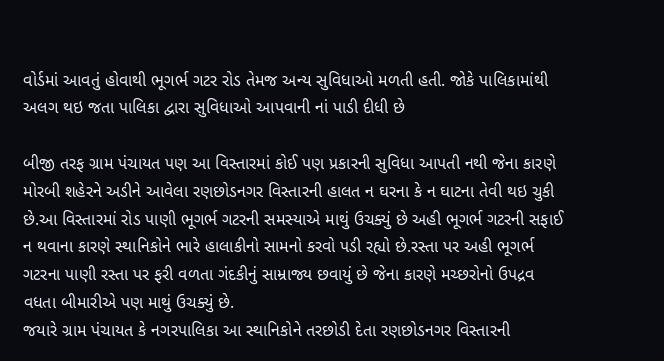વોર્ડમાં આવતું હોવાથી ભૂગર્ભ ગટર રોડ તેમજ અન્ય સુવિધાઓ મળતી હતી. જોકે પાલિકામાંથી અલગ થઇ જતા પાલિકા દ્વારા સુવિધાઓ આપવાની નાં પાડી દીધી છે

બીજી તરફ ગ્રામ પંચાયત પણ આ વિસ્તારમાં કોઈ પણ પ્રકારની સુવિધા આપતી નથી જેના કારણે મોરબી શહેરને અડીને આવેલા રણછોડનગર વિસ્તારની હાલત ન ઘરના કે ન ઘાટના તેવી થઇ ચુકી છે.આ વિસ્તારમાં રોડ પાણી ભૂગર્ભ ગટરની સમસ્યાએ માથું ઉચક્યું છે અહી ભૂગર્ભ ગટરની સફાઈ ન થવાના કારણે સ્થાનિકોને ભારે હાલાકીનો સામનો કરવો પડી રહ્યો છે.રસ્તા પર અહી ભૂગર્ભ ગટરના પાણી રસ્તા પર ફરી વળતા ગંદકીનું સામ્રાજ્ય છવાયું છે જેના કારણે મચ્છરોનો ઉપદ્રવ વધતા બીમારીએ પણ માથું ઉચક્યું છે.
જયારે ગ્રામ પંચાયત કે નગરપાલિકા આ સ્થાનિકોને તરછોડી દેતા રણછોડનગર વિસ્તારની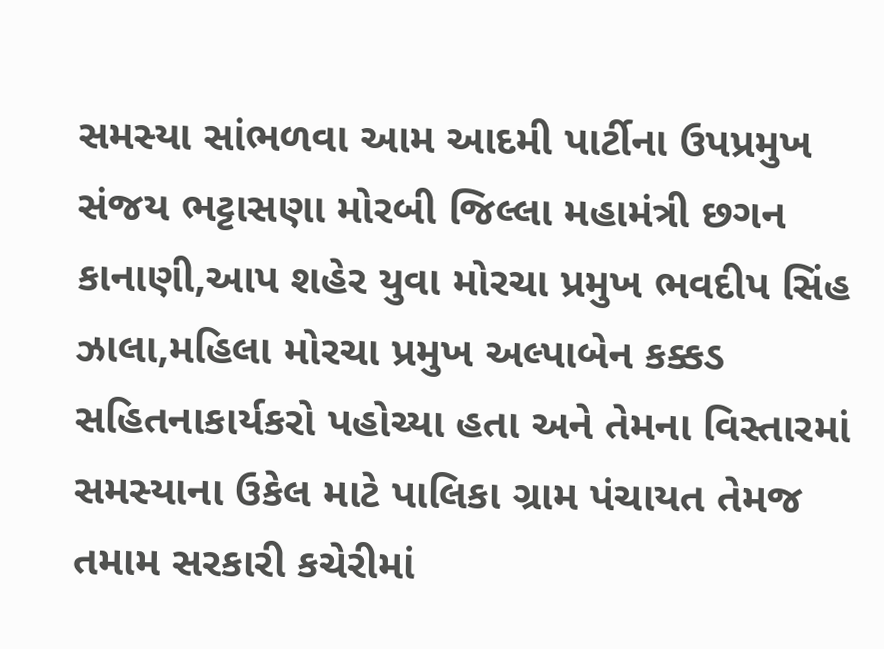સમસ્યા સાંભળવા આમ આદમી પાર્ટીના ઉપપ્રમુખ સંજય ભટ્ટાસણા મોરબી જિલ્લા મહામંત્રી છગન કાનાણી,આપ શહેર યુવા મોરચા પ્રમુખ ભવદીપ સિંહ ઝાલા,મહિલા મોરચા પ્રમુખ અલ્પાબેન કક્કડ સહિતનાકાર્યકરો પહોચ્યા હતા અને તેમના વિસ્તારમાં સમસ્યાના ઉકેલ માટે પાલિકા ગ્રામ પંચાયત તેમજ તમામ સરકારી કચેરીમાં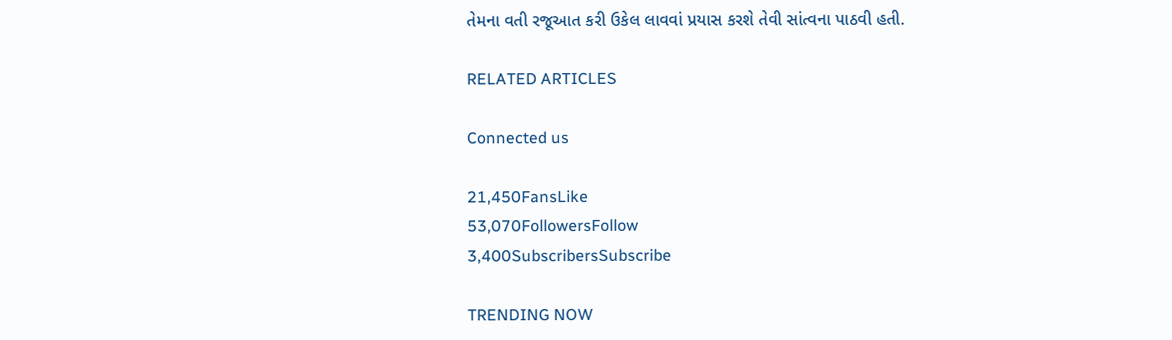તેમના વતી રજૂઆત કરી ઉકેલ લાવવાં પ્રયાસ કરશે તેવી સાંત્વના પાઠવી હતી.

RELATED ARTICLES

Connected us

21,450FansLike
53,070FollowersFollow
3,400SubscribersSubscribe

TRENDING NOW